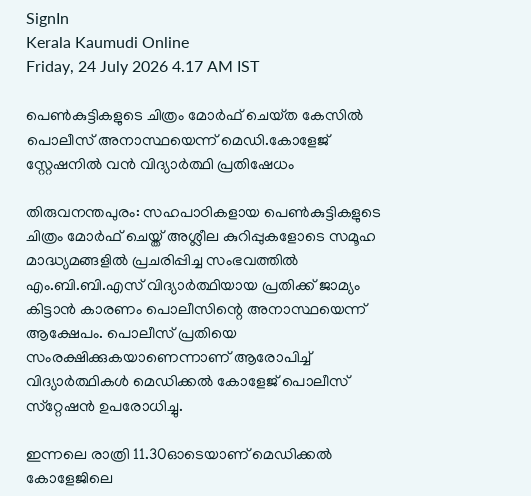SignIn
Kerala Kaumudi Online
Friday, 24 July 2026 4.17 AM IST

പെൺകുട്ടികളുടെ ചിത്രം മോർഫ് ചെയ്‌ത കേസിൽ പൊലീസ് അനാസ്ഥയെന്ന് മെഡി.കോളേജ് സ്റ്റേഷനിൽ വൻ വിദ്യാർത്ഥി പ്രതിഷേധം

തിരുവനന്തപുരം: സഹപാഠികളായ പെൺകുട്ടികളുടെ ചിത്രം മോർഫ് ചെയ്ത് അശ്ലീല കുറിപ്പുകളോടെ സമൂഹ മാദ്ധ്യമങ്ങളിൽ പ്രചരിപ്പിച്ച സംഭവത്തിൽ എം.ബി.ബി.എസ് വിദ്യാർത്ഥിയായ പ്രതിക്ക് ജാമ്യം കിട്ടാൻ കാരണം പൊലീസിന്റെ അനാസ്ഥയെന്ന് ആക്ഷേപം. പൊലീസ് പ്രതിയെ സംരക്ഷിക്കുകയാണെന്നാണ് ആരോപിച്ച് വിദ്യാർത്ഥികൾ മെഡിക്കൽ കോളേജ് പൊലീസ് സ്‌റ്റേഷൻ ഉപരോധിച്ചു.

ഇന്നലെ രാത്രി 11.30ഓടെയാണ് മെഡിക്കൽ കോളേജിലെ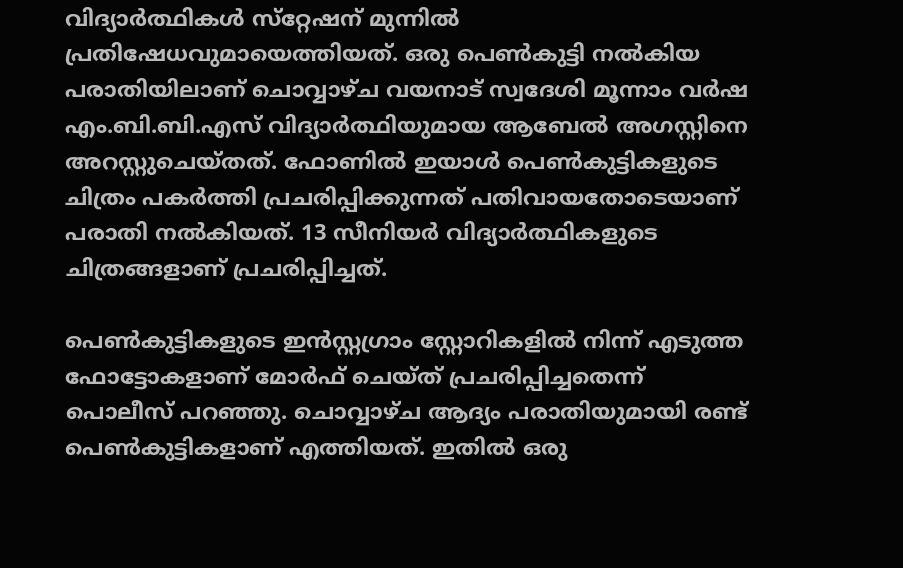വിദ്യാർത്ഥികൾ സ്‌റ്റേഷന് മുന്നിൽ പ്രതിഷേധവുമായെത്തിയത്. ഒരു പെൺകുട്ടി നൽകിയ പരാതിയിലാണ് ചൊവ്വാഴ്ച വയനാട് സ്വദേശി മൂന്നാം വർഷ എം.ബി.ബി.എസ് വിദ്യാർത്ഥിയുമായ ആബേൽ അഗസ്റ്റിനെ അറസ്റ്റുചെയ്തത്. ഫോണിൽ ഇയാൾ പെൺകുട്ടികളുടെ ചിത്രം പകർത്തി പ്രചരിപ്പിക്കുന്നത് പതിവായതോടെയാണ് പരാതി നൽകിയത്. 13 സീനിയർ വിദ്യാർത്ഥികളുടെ ചിത്രങ്ങളാണ് പ്രചരിപ്പിച്ചത്.

പെൺകുട്ടികളുടെ ഇൻസ്റ്റഗ്രാം സ്റ്റോറികളിൽ നിന്ന് എടുത്ത ഫോട്ടോകളാണ് മോർഫ് ചെയ്ത് പ്രചരിപ്പിച്ചതെന്ന് പൊലീസ് പറഞ്ഞു. ചൊവ്വാഴ്ച ആദ്യം പരാതിയുമായി രണ്ട് പെൺകുട്ടികളാണ് എത്തിയത്. ഇതിൽ ഒരു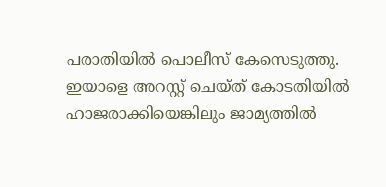പരാതിയിൽ പൊലീസ് കേസെടുത്തു. ഇയാളെ അറസ്റ്റ് ചെയ്ത് കോടതിയിൽ ഹാജരാക്കിയെങ്കിലും ജാമ്യത്തിൽ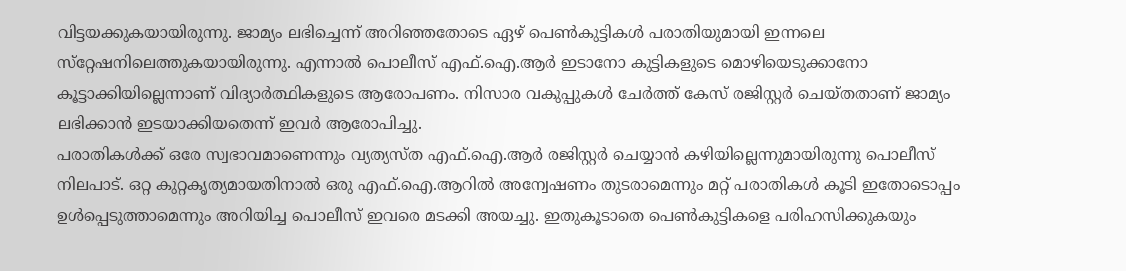വിട്ടയക്കുകയായിരുന്നു. ജാമ്യം ലഭിച്ചെന്ന് അറിഞ്ഞതോടെ ഏഴ് പെൺകുട്ടികൾ പരാതിയുമായി ഇന്നലെ സ്‌റ്റേഷനിലെത്തുകയായിരുന്നു. എന്നാൽ പൊലീസ് എഫ്.ഐ.ആർ ഇടാനോ കുട്ടികളുടെ മൊഴിയെടുക്കാനോ കൂട്ടാക്കിയില്ലെന്നാണ് വിദ്യാർത്ഥികളുടെ ആരോപണം. നിസാര വകുപ്പുകൾ ചേർത്ത് കേസ് രജിസ്റ്റർ ചെയ്തതാണ് ജാമ്യം ലഭിക്കാൻ ഇടയാക്കിയതെന്ന് ഇവർ ആരോപിച്ചു.
പരാതികൾക്ക് ഒരേ സ്വഭാവമാണെന്നും വ്യത്യസ്ത എഫ്.ഐ.ആർ രജിസ്റ്റർ ചെയ്യാൻ കഴിയില്ലെന്നുമായിരുന്നു പൊലീസ് നിലപാട്. ഒറ്റ കുറ്റകൃത്യമായതിനാൽ ഒരു എഫ്.ഐ.ആറിൽ അന്വേഷണം തുടരാമെന്നും മറ്റ് പരാതികൾ കൂടി ഇതോടൊപ്പം ഉൾപ്പെടുത്താമെന്നും അറിയിച്ച പൊലീസ് ഇവരെ മടക്കി അയച്ചു. ഇതുകൂടാതെ പെൺകുട്ടികളെ പരിഹസിക്കുകയും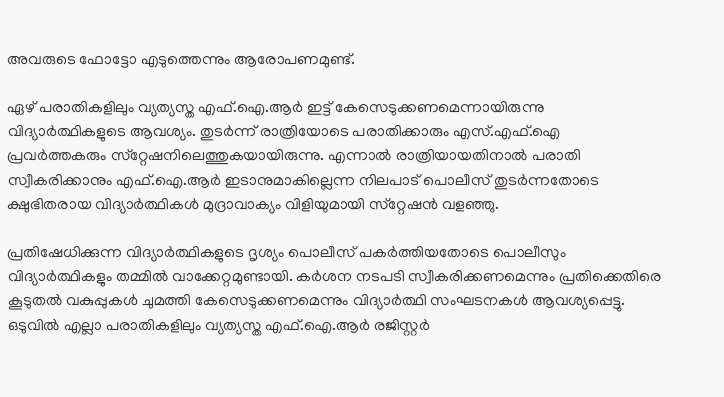അവരുടെ ഫോട്ടോ എടുത്തെന്നും ആരോപണമുണ്ട്.

ഏഴ് പരാതികളിലും വ്യത്യസ്ത എഫ്.ഐ.ആർ ഇട്ട് കേസെടുക്കണമെന്നായിരുന്നു വിദ്യാർത്ഥികളുടെ ആവശ്യം. തുടർന്ന് രാത്രിയോടെ പരാതിക്കാരും എസ്.എഫ്.ഐ പ്രവർത്തകരും സ്‌റ്റേഷനിലെത്തുകയായിരുന്നു. എന്നാൽ രാത്രിയായതിനാൽ പരാതി സ്വീകരിക്കാനും എഫ്.ഐ.ആർ ഇടാനുമാകില്ലെന്ന നിലപാട് പൊലീസ് തുടർന്നതോടെ ക്ഷുഭിതരായ വിദ്യാർത്ഥികൾ മുദ്രാവാക്യം വിളിയുമായി സ്‌റ്റേഷൻ വളഞ്ഞു.

പ്രതിഷേധിക്കുന്ന വിദ്യാർത്ഥികളുടെ ദൃശ്യം പൊലീസ് പകർത്തിയതോടെ പൊലീസും വിദ്യാർത്ഥികളും തമ്മിൽ വാക്കേറ്റമുണ്ടായി. കർശന നടപടി സ്വീകരിക്കണമെന്നും പ്രതിക്കെതിരെ കൂടുതൽ വകുപ്പുകൾ ചുമത്തി കേസെടുക്കണമെന്നും വിദ്യാർത്ഥി സംഘടനകൾ ആവശ്യപ്പെട്ടു. ഒടുവിൽ എല്ലാ പരാതികളിലും വ്യത്യസ്ത എഫ്.ഐ.ആർ രജിസ്റ്റർ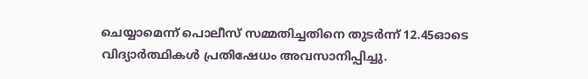ചെയ്യാമെന്ന് പൊലീസ് സമ്മതിച്ചതിനെ തുടർന്ന് 12.45ഓടെ വിദ്യാർത്ഥികൾ പ്രതിഷേധം അവസാനിപ്പിച്ചു.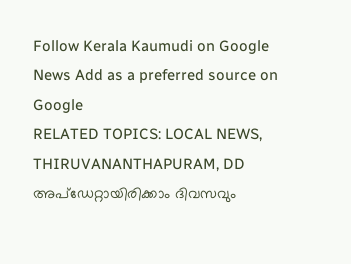Follow Kerala Kaumudi on Google News Add as a preferred source on Google
RELATED TOPICS: LOCAL NEWS, THIRUVANANTHAPURAM, DD
അപ്ഡേറ്റായിരിക്കാം ദിവസവും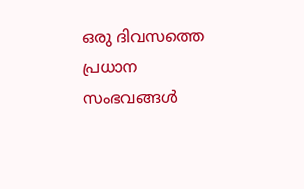ഒരു ദിവസത്തെ പ്രധാന സംഭവങ്ങൾ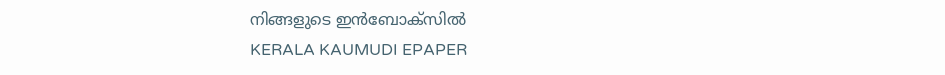നിങ്ങളുടെ ഇൻബോക്സിൽ
KERALA KAUMUDI EPAPER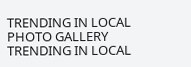TRENDING IN LOCAL
PHOTO GALLERY
TRENDING IN LOCAL